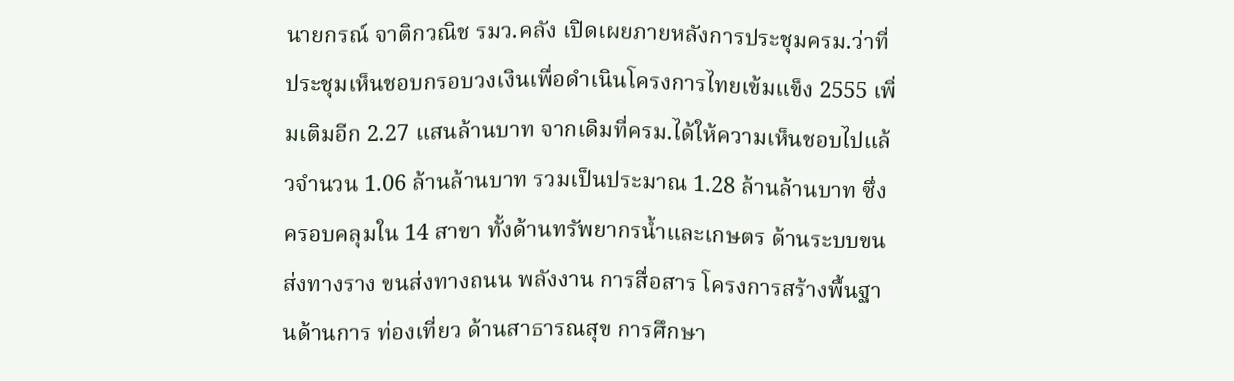นายกรณ์ จาติกวณิช รมว.คลัง เปิดเผยภายหลังการประชุมครม.ว่าที่ประชุมเห็นชอบกรอบวงเงินเพื่อดำเนินโครงการไทยเข้มแข็ง 2555 เพิ่มเติมอีก 2.27 แสนล้านบาท จากเดิมที่ครม.ได้ให้ความเห็นชอบไปแล้วจำนวน 1.06 ล้านล้านบาท รวมเป็นประมาณ 1.28 ล้านล้านบาท ซึ่งครอบคลุมใน 14 สาขา ทั้งด้านทรัพยากรน้ำและเกษตร ด้านระบบขนส่งทางราง ขนส่งทางถนน พลังงาน การสื่อสาร โครงการสร้างพื้นฐานด้านการ ท่องเที่ยว ด้านสาธารณสุข การศึกษา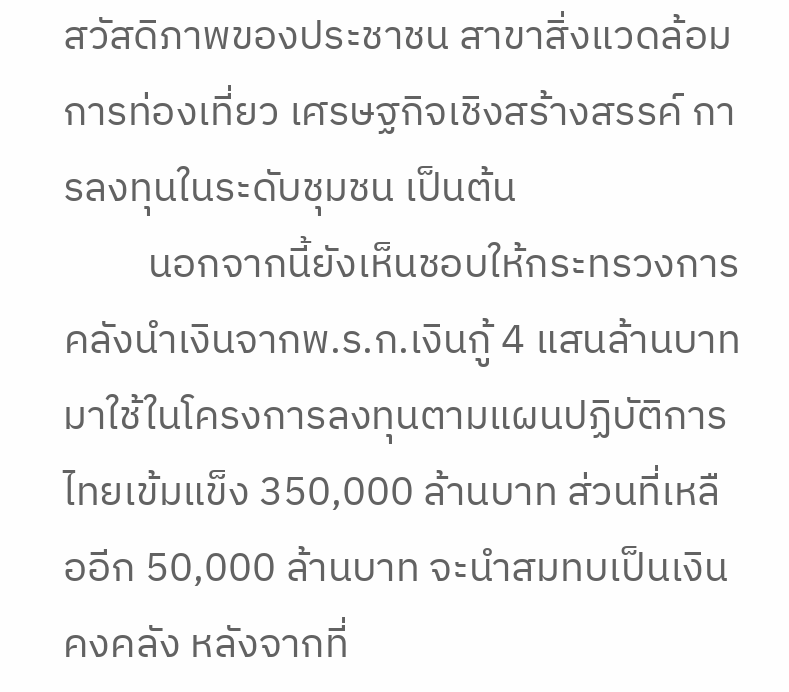สวัสดิภาพของประชาชน สาขาสิ่งแวดล้อม การท่องเที่ยว เศรษฐกิจเชิงสร้างสรรค์ การลงทุนในระดับชุมชน เป็นต้น
         นอกจากนี้ยังเห็นชอบให้กระทรวงการคลังนำเงินจากพ.ร.ก.เงินกู้ 4 แสนล้านบาท มาใช้ในโครงการลงทุนตามแผนปฏิบัติการไทยเข้มแข็ง 350,000 ล้านบาท ส่วนที่เหลืออีก 50,000 ล้านบาท จะนำสมทบเป็นเงินคงคลัง หลังจากที่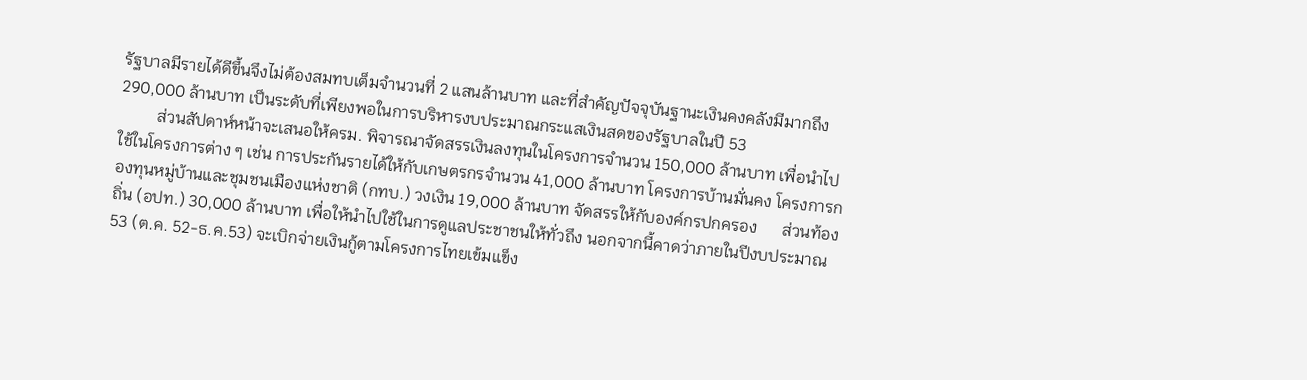รัฐบาลมีรายได้ดีขึ้นจึงไม่ต้องสมทบเต็มจำนวนที่ 2 แสนล้านบาท และที่สำคัญปัจจุบันฐานะเงินคงคลังมีมากถึง 290,000 ล้านบาท เป็นระดับที่เพียงพอในการบริหารงบประมาณกระแสเงินสดของรัฐบาลในปี 53
         ส่วนสัปดาห์หน้าจะเสนอให้ครม. พิจารณาจัดสรรเงินลงทุนในโครงการจำนวน 150,000 ล้านบาท เพื่อนำไปใช้ในโครงการต่าง ๆ เช่น การประกันรายได้ให้กับเกษตรกรจำนวน 41,000 ล้านบาท โครงการบ้านมั่นคง โครงการกองทุนหมู่บ้านและชุมชนเมืองแห่งชาติ (กทบ.) วงเงิน 19,000 ล้านบาท จัดสรรให้กับองค์กรปกครอง      ส่วนท้องถิ่น (อปท.) 30,000 ล้านบาท เพื่อให้นำไปใช้ในการดูแลประชาชนให้ทั่วถึง นอกจากนี้คาดว่าภายในปีงบประมาณ 53 (ต.ค. 52-ธ.ค.53) จะเบิกจ่ายเงินกู้ตามโครงการไทยเข้มแข็ง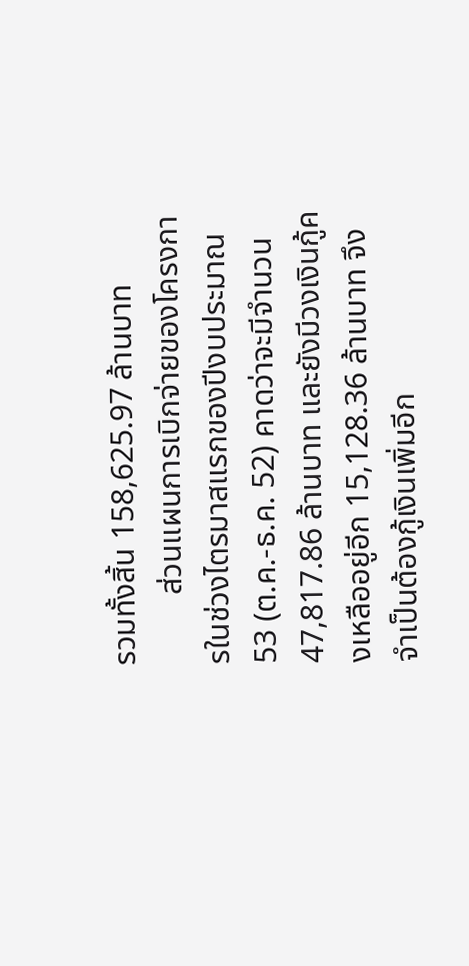รวมทั้งสิ้น 158,625.97 ล้านบาท
         ส่วนแผนการเบิกจ่ายของโครงการในช่วงไตรมาสแรกของปีงบประมาณ 53 (ต.ค.-ธ.ค. 52) คาดว่าจะมีจำนวน 47,817.86 ล้านบาท และยังมีวงเงินกู้คงเหลืออยู่อีก 15,128.36 ล้านบาท จึงจำเป็นต้องกู้เงินเพิ่มอีก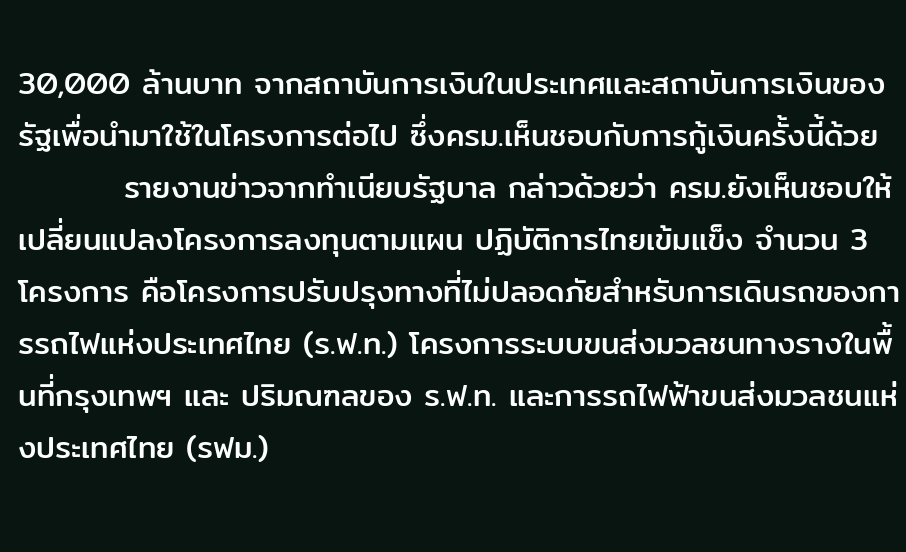30,000 ล้านบาท จากสถาบันการเงินในประเทศและสถาบันการเงินของรัฐเพื่อนำมาใช้ในโครงการต่อไป ซึ่งครม.เห็นชอบกับการกู้เงินครั้งนี้ด้วย
         รายงานข่าวจากทำเนียบรัฐบาล กล่าวด้วยว่า ครม.ยังเห็นชอบให้เปลี่ยนแปลงโครงการลงทุนตามแผน ปฏิบัติการไทยเข้มแข็ง จำนวน 3 โครงการ คือโครงการปรับปรุงทางที่ไม่ปลอดภัยสำหรับการเดินรถของการรถไฟแห่งประเทศไทย (ร.ฟ.ท.) โครงการระบบขนส่งมวลชนทางรางในพื้นที่กรุงเทพฯ และ ปริมณฑลของ ร.ฟ.ท. และการรถไฟฟ้าขนส่งมวลชนแห่งประเทศไทย (รฟม.)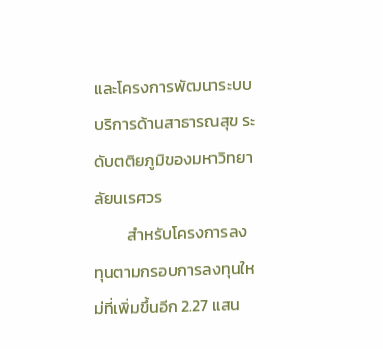และโครงการพัฒนาระบบบริการด้านสาธารณสุข ระดับตติยภูมิของมหาวิทยาลัยนเรศวร
         สำหรับโครงการลงทุนตามกรอบการลงทุนใหม่ที่เพิ่มขึ้นอีก 2.27 แสน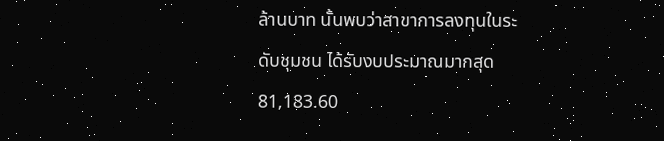ล้านบาท นั้นพบว่าสาขาการลงทุนในระดับชุมชน ได้รับงบประมาณมากสุด 81,183.60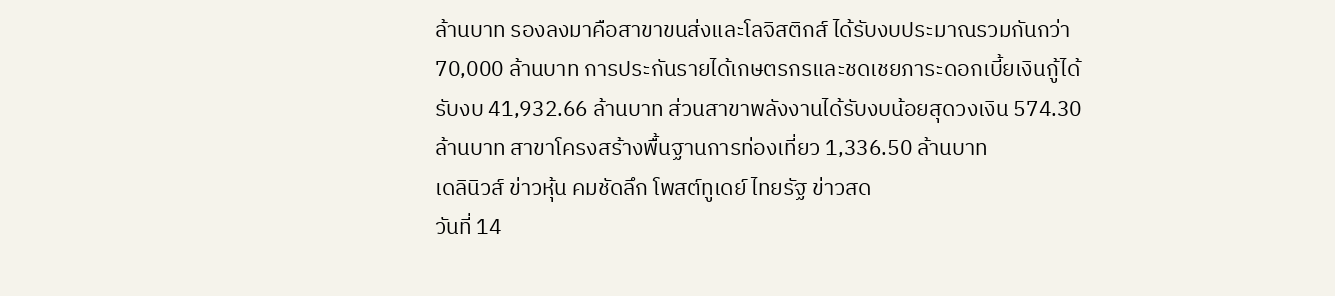ล้านบาท รองลงมาคือสาขาขนส่งและโลจิสติกส์ ได้รับงบประมาณรวมกันกว่า 70,000 ล้านบาท การประกันรายได้เกษตรกรและชดเชยภาระดอกเบี้ยเงินกู้ได้รับงบ 41,932.66 ล้านบาท ส่วนสาขาพลังงานได้รับงบน้อยสุดวงเงิน 574.30 ล้านบาท สาขาโครงสร้างพื้นฐานการท่องเที่ยว 1,336.50 ล้านบาท
เดลินิวส์ ข่าวหุ้น คมชัดลึก โพสต์ทูเดย์ ไทยรัฐ ข่าวสด
วันที่ 14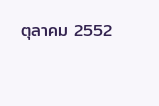ตุลาคม 2552